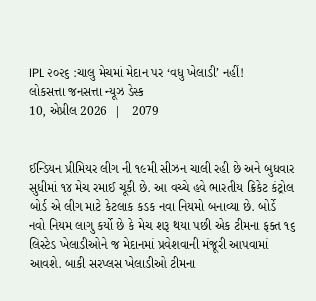IPL ૨૦૨૬ :ચાલુ મેચમાં મેદાન પર ‘વધુ ખેલાડી’ નહીં!
લોકસત્તા જનસત્તા ન્યૂઝ ડેસ્ક
10, એપ્રીલ 2026  |   2079


ઈન્ડિયન પ્રીમિયર લીગ ની ૧૯મી સીઝન ચાલી રહી છે અને બુધવાર સુધીમાં ૧૪ મેચ રમાઈ ચૂકી છે. આ વચ્ચે હવે ભારતીય ક્રિકેટ કંટ્રોલ બોર્ડ એ લીગ માટે કેટલાક કડક નવા નિયમો બનાવ્યા છે. બોર્ડે નવો નિયમ લાગુ કર્યો છે કે મેચ શરૂ થયા પછી એક ટીમના ફક્ત ૧૬ લિસ્ટેડ ખેલાડીઓને જ મેદાનમાં પ્રવેશવાની મંજૂરી આપવામાં આવશે. બાકી સરપ્લસ ખેલાડીઓ ટીમના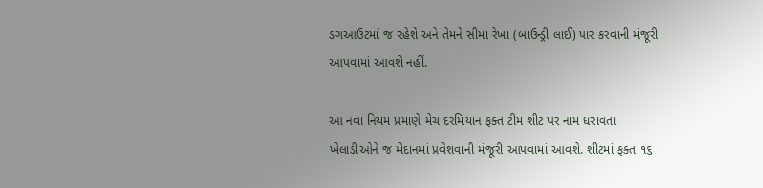ડગઆઉટમાં જ રહેશે અને તેમને સીમા રેખા (બાઉન્ડ્રી લાઈ) પાર કરવાની મંજૂરી આપવામાં આવશે નહીં.

આ નવા નિયમ પ્રમાણે મેચ દરમિયાન ફક્ત ટીમ શીટ પર નામ ધરાવતા ખેલાડીઓને જ મેદાનમાં પ્રવેશવાની મંજૂરી આપવામાં આવશે. શીટમાં ફક્ત ૧૬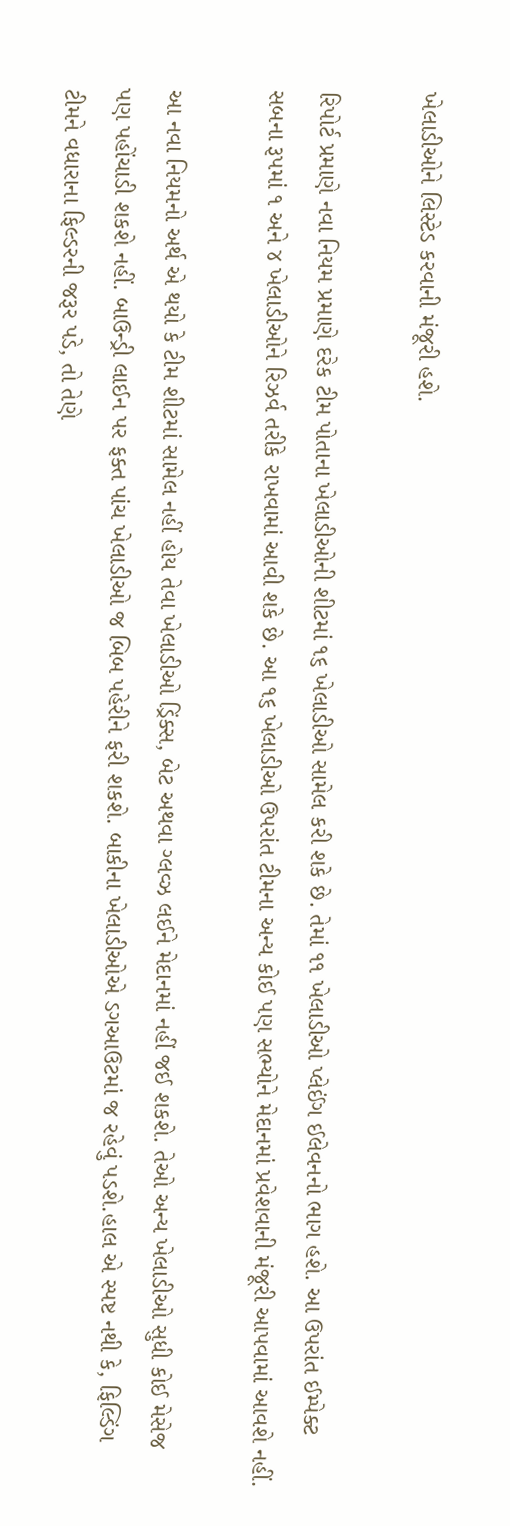ખેલાડીઓને લિસ્ટેડ કરવાની મંજૂરી હશે.

રિપોર્ટ પ્રમાણે નવા નિયમ પ્રમાણે દરેક ટીમ પોતાના ખેલાડીઓની શીટમાં ૧૬ ખેલાડીઓ સામેલ કરી શકે છે. તેમાં ૧૧ ખેલાડીઓ પ્લેઈંગ ઈલેવનનો ભાગ હશે. આ ઉપરાંત ઈમ્પેક્ટ સબના રૂપમાં ૧ અને ૪ ખેલાડીઓને રિઝર્વ તરીકે રાખવામાં આવી શકે છે. આ ૧૬ ખેલાડીઓ ઉપરાંત ટીમના અન્ય કોઈ પણ સભ્યોને મેદાનમાં પ્રવેશવાની મંજૂરી આપવામાં આવશે નહીં.

આ નવા નિયમનો અર્થ એ થયો કે ટીમ શીટમાં સામેલ નહીં હોય તેવા ખેલાડીઓ ડ્રિંક્સ, બેટ અથવા ગ્લવ્ઝ લઈને મેદાનમાં નહીં જઈ શકશે. તેઓ અન્ય ખેલાડીઓ સુધી કોઈ મેસેજ પણ પહોંચાડી શકશે નહીં. બાઉન્ડ્રી લાઈન પર ફક્ત પાંચ ખેલાડીઓ જ બિબ પહેરીને ફરી શકશે. બાકીના ખેલાડીઓએ ડગઆઉટમાં જ રહેવું પડશે.હાલ એ સ્પષ્ટ નથી કે, ફિલ્ડિંગ ટીમને વધારાના ફિલ્ડરની જરૂર પડે, તો તેણે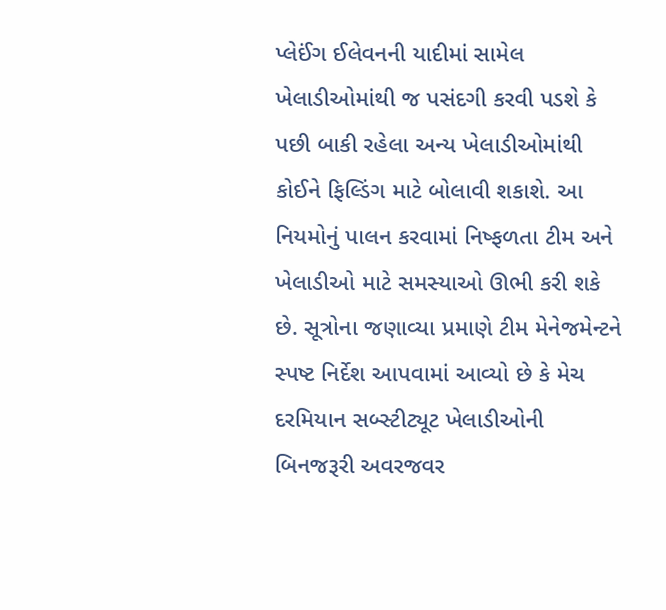પ્લેઈંગ ઈલેવનની યાદીમાં સામેલ ખેલાડીઓમાંથી જ પસંદગી કરવી પડશે કે પછી બાકી રહેલા અન્ય ખેલાડીઓમાંથી કોઈને ફિલ્ડિંગ માટે બોલાવી શકાશે. આ નિયમોનું પાલન કરવામાં નિષ્ફળતા ટીમ અને ખેલાડીઓ માટે સમસ્યાઓ ઊભી કરી શકે છે. સૂત્રોના જણાવ્યા પ્રમાણે ટીમ મેનેજમેન્ટને સ્પષ્ટ નિર્દેશ આપવામાં આવ્યો છે કે મેચ દરમિયાન સબ્સ્ટીટ્યૂટ ખેલાડીઓની બિનજરૂરી અવરજવર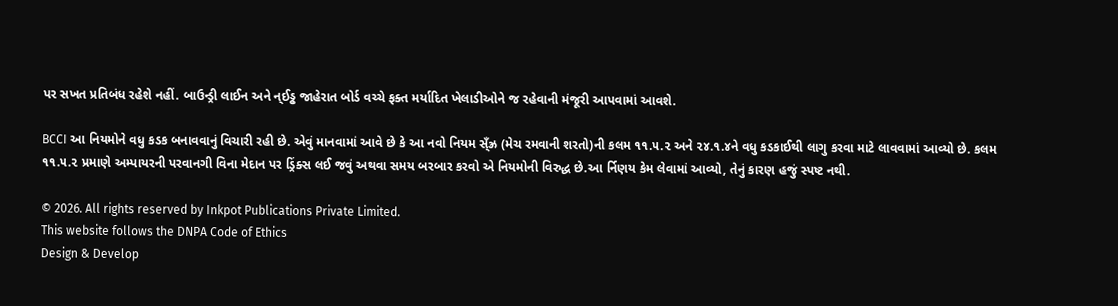પર સખત પ્રતિબંધ રહેશે નહીં. બાઉન્ડ્રી લાઈન અને ન્ઈડ્ઢ જાહેરાત બોર્ડ વચ્ચે ફક્ત મર્યાદિત ખેલાડીઓને જ રહેવાની મંજૂરી આપવામાં આવશે.

BCCI આ નિયમોને વધુ કડક બનાવવાનું વિચારી રહી છે. એવું માનવામાં આવે છે કે આ નવો નિયમ સ્ઁઝ્ર (મેચ રમવાની શરતો)ની કલમ ૧૧.૫.૨ અને ૨૪.૧.૪ને વધુ કડકાઈથી લાગુ કરવા માટે લાવવામાં આવ્યો છે. કલમ ૧૧.૫.૨ પ્રમાણે અમ્પાયરની પરવાનગી વિના મેદાન પર ડ્રિંક્સ લઈ જવું અથવા સમય બરબાર કરવો એ નિયમોની વિરુદ્ધ છે.આ ર્નિણય કેમ લેવામાં આવ્યો, તેનું કારણ હજું સ્પષ્ટ નથી.

© 2026. All rights reserved by Inkpot Publications Private Limited.
This website follows the DNPA Code of Ethics
Design & Develop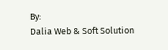By:
Dalia Web & Soft Solution